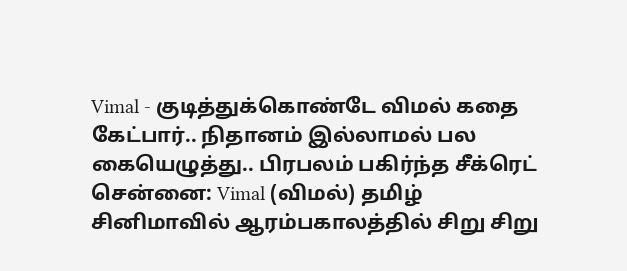Vimal - குடித்துக்கொண்டே விமல் கதை கேட்பார்.. நிதானம் இல்லாமல் பல கையெழுத்து.. பிரபலம் பகிர்ந்த சீக்ரெட்
சென்னை: Vimal (விமல்) தமிழ் சினிமாவில் ஆரம்பகாலத்தில் சிறு சிறு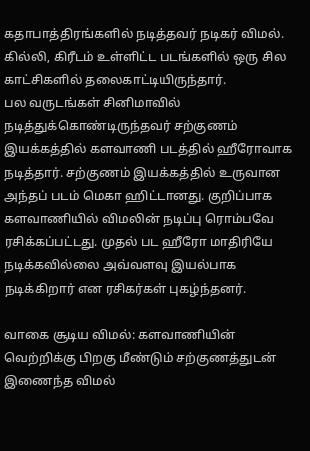கதாபாத்திரங்களில் நடித்தவர் நடிகர் விமல். கில்லி, கிரீடம் உள்ளிட்ட படங்களில் ஒரு சில காட்சிகளில் தலைகாட்டியிருந்தார்.
பல வருடங்கள் சினிமாவில் நடித்துக்கொண்டிருந்தவர் சற்குணம் இயக்கத்தில் களவாணி படத்தில் ஹீரோவாக நடித்தார். சற்குணம் இயக்கத்தில் உருவான அந்தப் படம் மெகா ஹிட்டானது. குறிப்பாக களவாணியில் விமலின் நடிப்பு ரொம்பவே ரசிக்கப்பட்டது. முதல் பட ஹீரோ மாதிரியே நடிக்கவில்லை அவ்வளவு இயல்பாக நடிக்கிறார் என ரசிகர்கள் புகழ்ந்தனர்.

வாகை சூடிய விமல்: களவாணியின் வெற்றிக்கு பிறகு மீண்டும் சற்குணத்துடன் இணைந்த விமல்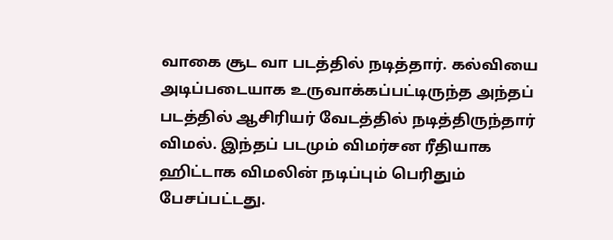வாகை சூட வா படத்தில் நடித்தார். கல்வியை அடிப்படையாக உருவாக்கப்பட்டிருந்த அந்தப் படத்தில் ஆசிரியர் வேடத்தில் நடித்திருந்தார் விமல். இந்தப் படமும் விமர்சன ரீதியாக ஹிட்டாக விமலின் நடிப்பும் பெரிதும் பேசப்பட்டது.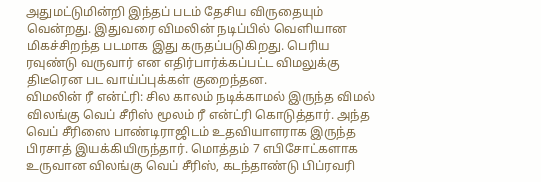அதுமட்டுமின்றி இந்தப் படம் தேசிய விருதையும் வென்றது. இதுவரை விமலின் நடிப்பில் வெளியான மிகச்சிறந்த படமாக இது கருதப்படுகிறது. பெரிய ரவுண்டு வருவார் என எதிர்பார்க்கப்பட்ட விமலுக்கு திடீரென பட வாய்ப்புக்கள் குறைந்தன.
விமலின் ரீ என்ட்ரி: சில காலம் நடிக்காமல் இருந்த விமல் விலங்கு வெப் சீரிஸ் மூலம் ரீ என்ட்ரி கொடுத்தார். அந்த வெப் சீரிஸை பாண்டிராஜிடம் உதவியாளராக இருந்த பிரசாத் இயக்கியிருந்தார். மொத்தம் 7 எபிசோட்களாக உருவான விலங்கு வெப் சீரிஸ், கடந்தாண்டு பிப்ரவரி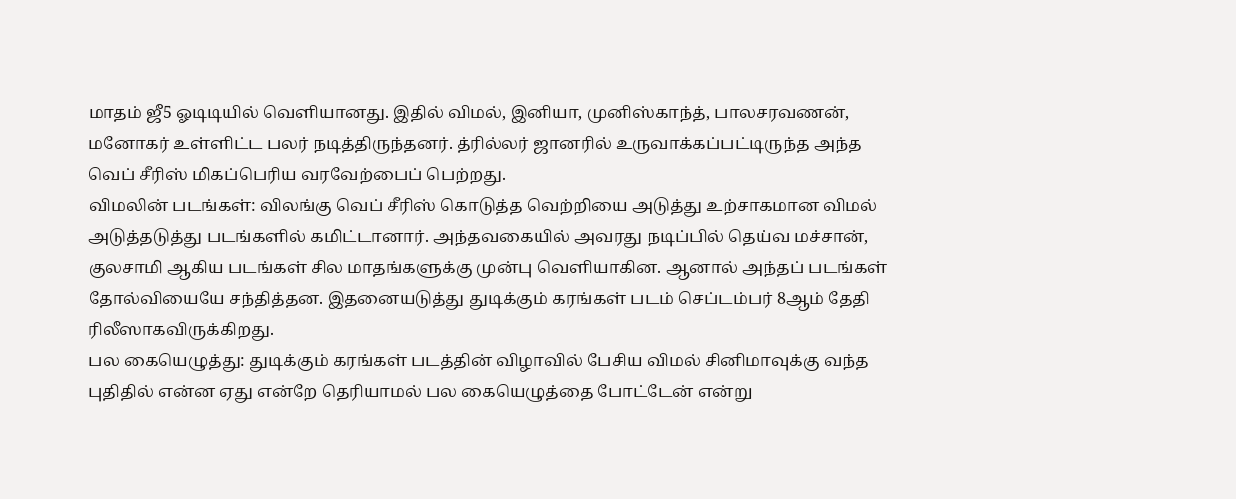மாதம் ஜீ5 ஓடிடியில் வெளியானது. இதில் விமல், இனியா, முனிஸ்காந்த், பாலசரவணன், மனோகர் உள்ளிட்ட பலர் நடித்திருந்தனர். த்ரில்லர் ஜானரில் உருவாக்கப்பட்டிருந்த அந்த வெப் சீரிஸ் மிகப்பெரிய வரவேற்பைப் பெற்றது.
விமலின் படங்கள்: விலங்கு வெப் சீரிஸ் கொடுத்த வெற்றியை அடுத்து உற்சாகமான விமல் அடுத்தடுத்து படங்களில் கமிட்டானார். அந்தவகையில் அவரது நடிப்பில் தெய்வ மச்சான், குலசாமி ஆகிய படங்கள் சில மாதங்களுக்கு முன்பு வெளியாகின. ஆனால் அந்தப் படங்கள் தோல்வியையே சந்தித்தன. இதனையடுத்து துடிக்கும் கரங்கள் படம் செப்டம்பர் 8ஆம் தேதி ரிலீஸாகவிருக்கிறது.
பல கையெழுத்து: துடிக்கும் கரங்கள் படத்தின் விழாவில் பேசிய விமல் சினிமாவுக்கு வந்த புதிதில் என்ன ஏது என்றே தெரியாமல் பல கையெழுத்தை போட்டேன் என்று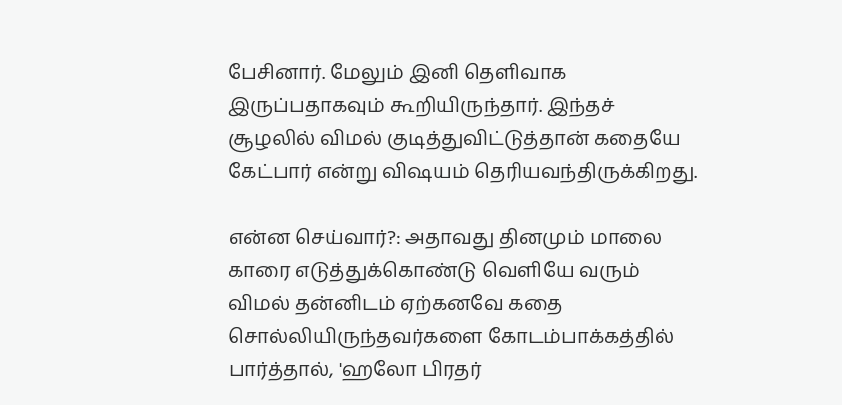பேசினார். மேலும் இனி தெளிவாக இருப்பதாகவும் கூறியிருந்தார். இந்தச் சூழலில் விமல் குடித்துவிட்டுத்தான் கதையே கேட்பார் என்று விஷயம் தெரியவந்திருக்கிறது.

என்ன செய்வார்?: அதாவது தினமும் மாலை காரை எடுத்துக்கொண்டு வெளியே வரும் விமல் தன்னிடம் ஏற்கனவே கதை சொல்லியிருந்தவர்களை கோடம்பாக்கத்தில் பார்த்தால், 'ஹலோ பிரதர்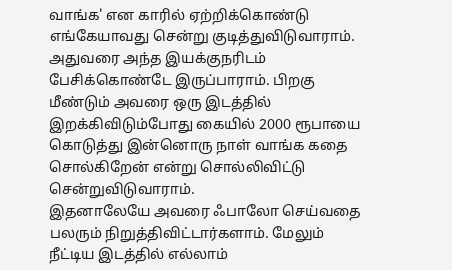வாங்க' என காரில் ஏற்றிக்கொண்டு எங்கேயாவது சென்று குடித்துவிடுவாராம். அதுவரை அந்த இயக்குநரிடம் பேசிக்கொண்டே இருப்பாராம். பிறகு மீண்டும் அவரை ஒரு இடத்தில் இறக்கிவிடும்போது கையில் 2000 ரூபாயை கொடுத்து இன்னொரு நாள் வாங்க கதை சொல்கிறேன் என்று சொல்லிவிட்டு சென்றுவிடுவாராம்.
இதனாலேயே அவரை ஃபாலோ செய்வதை பலரும் நிறுத்திவிட்டார்களாம். மேலும் நீட்டிய இடத்தில் எல்லாம்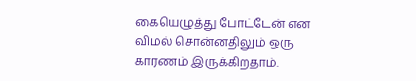கையெழுத்து போட்டேன் என விமல் சொன்னதிலும் ஒரு காரணம் இருக்கிறதாம்.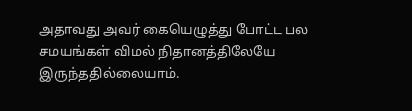அதாவது அவர் கையெழுத்து போட்ட பல சமயங்கள் விமல் நிதானத்திலேயே இருந்ததில்லையாம்.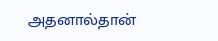அதனால்தான்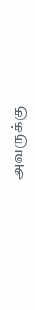அவருக்கு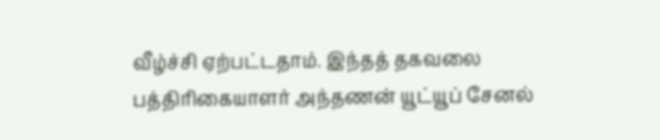வீழ்ச்சி ஏற்பட்டதாம். இந்தத் தகவலை பத்திரிகையாளர் அந்தணன் யூட்யூப் சேனல்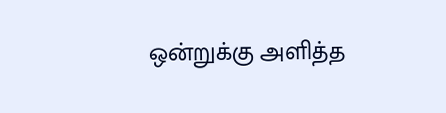ஒன்றுக்கு அளித்த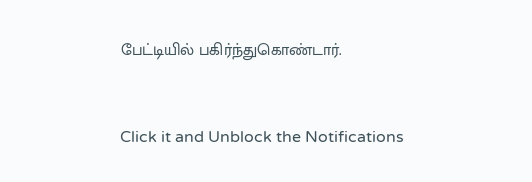பேட்டியில் பகிர்ந்துகொண்டார்.


Click it and Unblock the Notifications